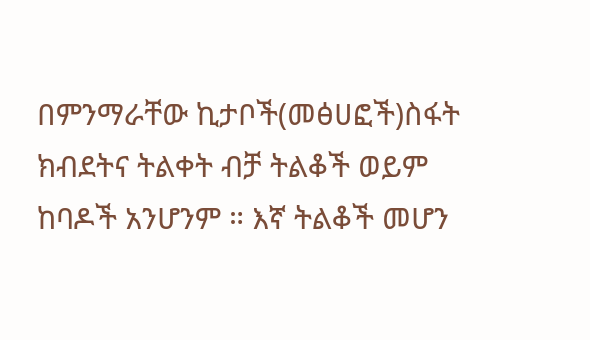በምንማራቸው ኪታቦች(መፅሀፎች)ስፋት ክብደትና ትልቀት ብቻ ትልቆች ወይም ከባዶች አንሆንም ። እኛ ትልቆች መሆን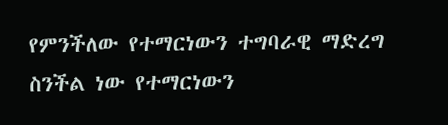የምንችለው የተማርነውን ተግባራዊ ማድረግ ስንችል ነው የተማርነውን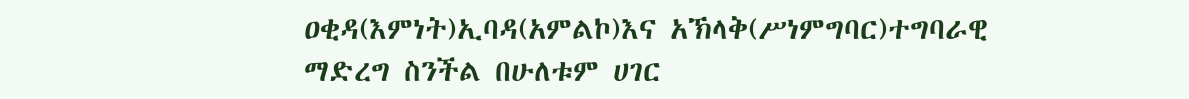ዐቂዳ(እምነት)ኢባዳ(አምልኮ)እና አኽላቅ(ሥነምግባር)ተግባራዊ ማድረግ ስንችል በሁለቱም ሀገር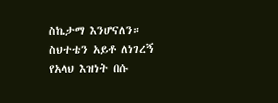ስኬታማ እንሆናለን። ስህተቴን አይቶ ለነገረኝ የአላህ እዝነት በሱ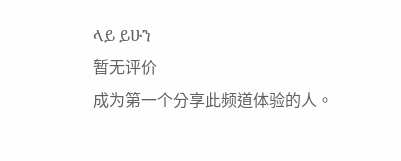ላይ ይሁን
暂无评价
成为第一个分享此频道体验的人。